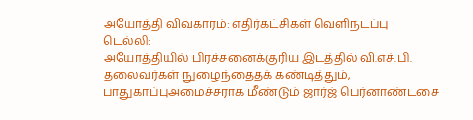அயோத்தி விவகாரம்: எதிர்கட்சிகள் வெளிநடப்பு
டெல்லி:
அயோத்தியில் பிரச்சனைக்குரிய இடத்தில் வி.எச்.பி. தலைவர்கள் நுழைந்தைதக் கண்டித்தும், பாதுகாப்புஅமைச்சராக மீண்டும் ஜார்ஜ் பெர்னாண்டசை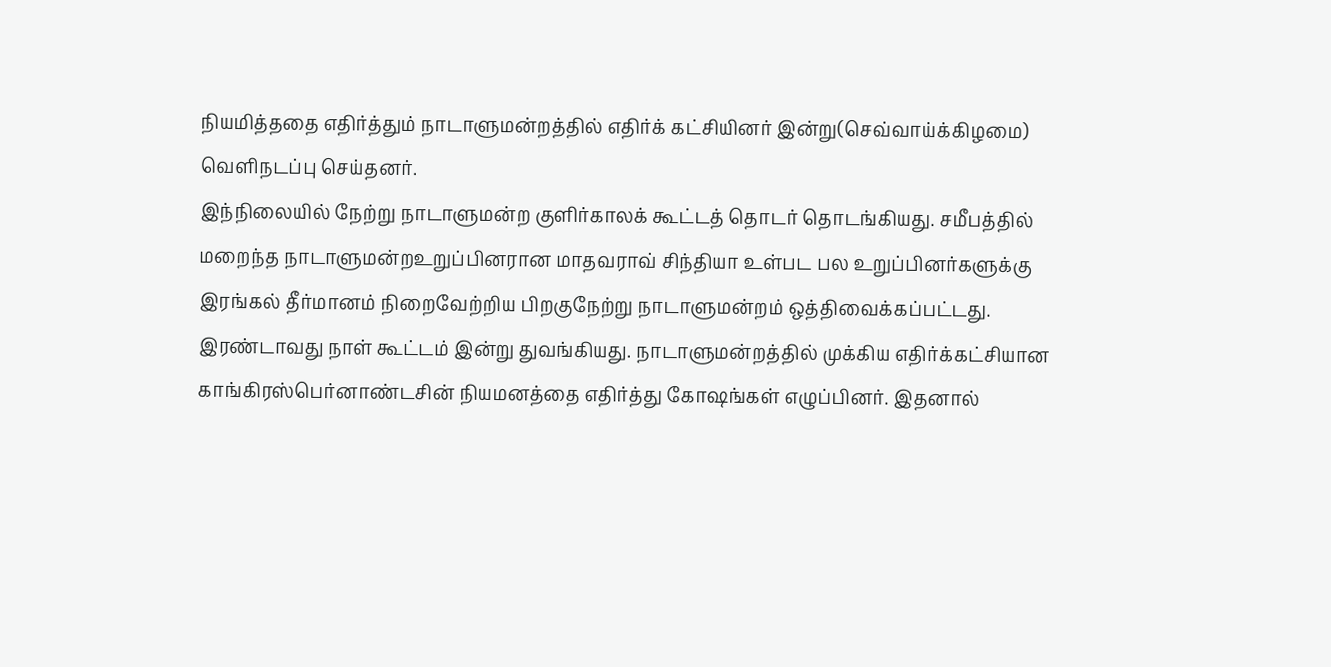நியமித்ததை எதிர்த்தும் நாடாளுமன்றத்தில் எதிர்க் கட்சியினர் இன்று(செவ்வாய்க்கிழமை) வெளிநடப்பு செய்தனர்.
இந்நிலையில் நேற்று நாடாளுமன்ற குளிர்காலக் கூட்டத் தொடர் தொடங்கியது. சமீபத்தில் மறைந்த நாடாளுமன்றஉறுப்பினரான மாதவராவ் சிந்தியா உள்பட பல உறுப்பினர்களுக்கு இரங்கல் தீர்மானம் நிறைவேற்றிய பிறகுநேற்று நாடாளுமன்றம் ஒத்திவைக்கப்பட்டது.
இரண்டாவது நாள் கூட்டம் இன்று துவங்கியது. நாடாளுமன்றத்தில் முக்கிய எதிர்க்கட்சியான காங்கிரஸ்பெர்னாண்டசின் நியமனத்தை எதிர்த்து கோஷங்கள் எழுப்பினர். இதனால்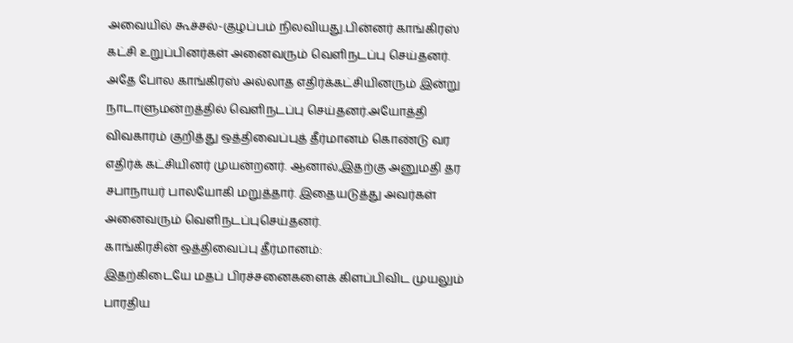அவையில் கூச்சல்-குழப்பம் நிலவியது.பின்னர் காங்கிரஸ் கட்சி உறுப்பினர்கள் அனைவரும் வெளிநடப்பு செய்தனர்.
அதே போல காங்கிரஸ் அல்லாத எதிர்க்கட்சியினரும் இன்று நாடாளுமன்றத்தில் வெளிநடப்பு செய்தனர்.அயோத்தி விவகாரம் குறித்து ஒத்திவைப்புத் தீர்மானம் கொண்டு வர எதிர்க் கட்சியினர் முயன்றனர். ஆனால்,இதற்கு அனுமதி தர சபாநாயர் பாலயோகி மறுத்தார். இதையடுத்து அவர்கள் அனைவரும் வெளிநடப்புசெய்தனர்.
காங்கிரசின் ஒத்திவைப்பு தீர்மானம்:
இதற்கிடையே மதப் பிரச்சனைகளைக் கிளப்பிவிட முயலும் பாரதிய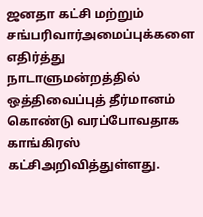ஜனதா கட்சி மற்றும் சங்பரிவார்அமைப்புக்களை எதிர்த்து நாடாளுமன்றத்தில் ஒத்திவைப்புத் தீர்மானம் கொண்டு வரப்போவதாக காங்கிரஸ் கட்சிஅறிவித்துள்ளது.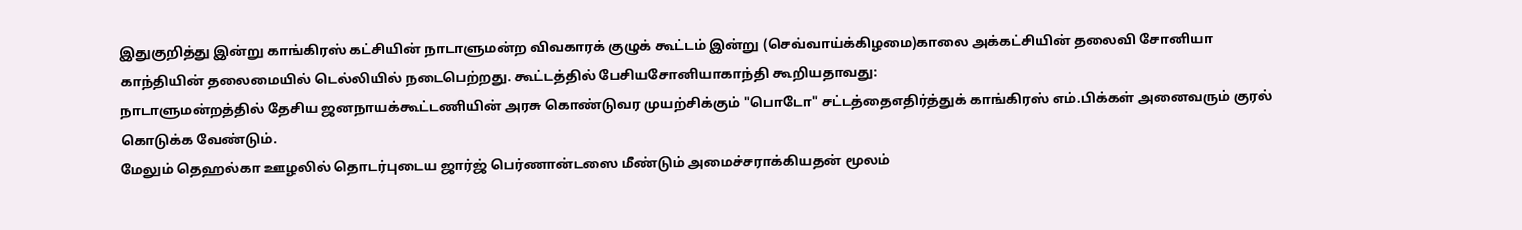இதுகுறித்து இன்று காங்கிரஸ் கட்சியின் நாடாளுமன்ற விவகாரக் குழுக் கூட்டம் இன்று (செவ்வாய்க்கிழமை)காலை அக்கட்சியின் தலைவி சோனியா காந்தியின் தலைமையில் டெல்லியில் நடைபெற்றது. கூட்டத்தில் பேசியசோனியாகாந்தி கூறியதாவது:
நாடாளுமன்றத்தில் தேசிய ஜனநாயக்கூட்டணியின் அரசு கொண்டுவர முயற்சிக்கும் "பொடோ" சட்டத்தைஎதிர்த்துக் காங்கிரஸ் எம்.பிக்கள் அனைவரும் குரல் கொடுக்க வேண்டும்.
மேலும் தெஹல்கா ஊழலில் தொடர்புடைய ஜார்ஜ் பெர்ணான்டஸை மீண்டும் அமைச்சராக்கியதன் மூலம்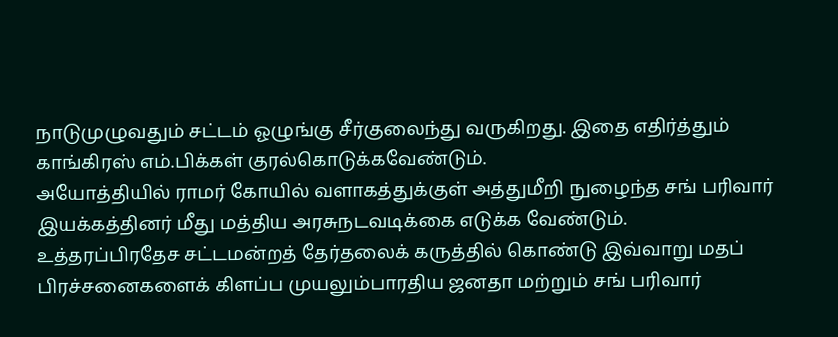நாடுமுழுவதும் சட்டம் ஓழுங்கு சீர்குலைந்து வருகிறது. இதை எதிர்த்தும் காங்கிரஸ் எம்.பிக்கள் குரல்கொடுக்கவேண்டும்.
அயோத்தியில் ராமர் கோயில் வளாகத்துக்குள் அத்துமீறி நுழைந்த சங் பரிவார் இயக்கத்தினர் மீது மத்திய அரசுநடவடிக்கை எடுக்க வேண்டும்.
உத்தரப்பிரதேச சட்டமன்றத் தேர்தலைக் கருத்தில் கொண்டு இவ்வாறு மதப் பிரச்சனைகளைக் கிளப்ப முயலும்பாரதிய ஜனதா மற்றும் சங் பரிவார்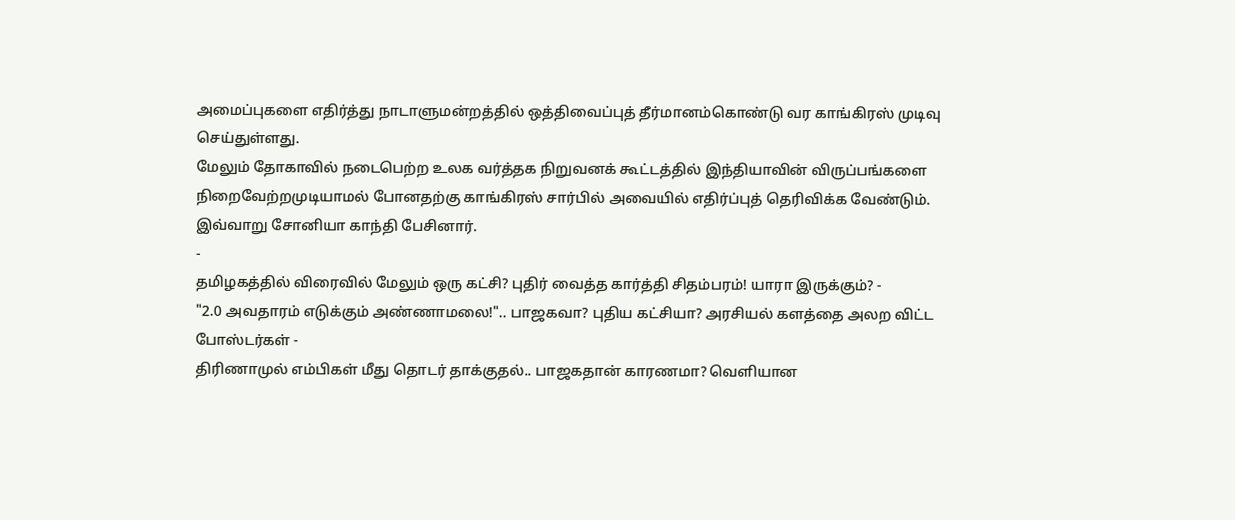அமைப்புகளை எதிர்த்து நாடாளுமன்றத்தில் ஒத்திவைப்புத் தீர்மானம்கொண்டு வர காங்கிரஸ் முடிவு செய்துள்ளது.
மேலும் தோகாவில் நடைபெற்ற உலக வர்த்தக நிறுவனக் கூட்டத்தில் இந்தியாவின் விருப்பங்களை நிறைவேற்றமுடியாமல் போனதற்கு காங்கிரஸ் சார்பில் அவையில் எதிர்ப்புத் தெரிவிக்க வேண்டும்.
இவ்வாறு சோனியா காந்தி பேசினார்.
-
தமிழகத்தில் விரைவில் மேலும் ஒரு கட்சி? புதிர் வைத்த கார்த்தி சிதம்பரம்! யாரா இருக்கும்? -
"2.0 அவதாரம் எடுக்கும் அண்ணாமலை!".. பாஜகவா? புதிய கட்சியா? அரசியல் களத்தை அலற விட்ட போஸ்டர்கள் -
திரிணாமுல் எம்பிகள் மீது தொடர் தாக்குதல்.. பாஜகதான் காரணமா? வெளியான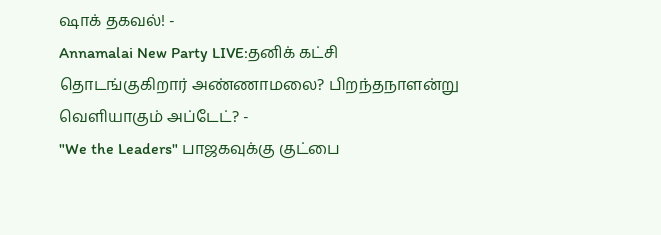ஷாக் தகவல்! -
Annamalai New Party LIVE:தனிக் கட்சி தொடங்குகிறார் அண்ணாமலை? பிறந்தநாளன்று வெளியாகும் அப்டேட்? -
"We the Leaders" பாஜகவுக்கு குட்பை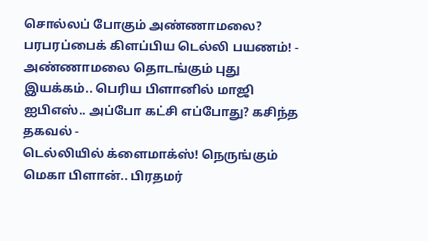சொல்லப் போகும் அண்ணாமலை? பரபரப்பைக் கிளப்பிய டெல்லி பயணம்! -
அண்ணாமலை தொடங்கும் புது இயக்கம்.. பெரிய பிளானில் மாஜி ஐபிஎஸ்.. அப்போ கட்சி எப்போது? கசிந்த தகவல் -
டெல்லியில் க்ளைமாக்ஸ்! நெருங்கும் மெகா பிளான்.. பிரதமர்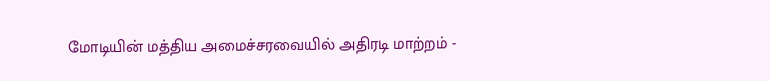மோடியின் மத்திய அமைச்சரவையில் அதிரடி மாற்றம் -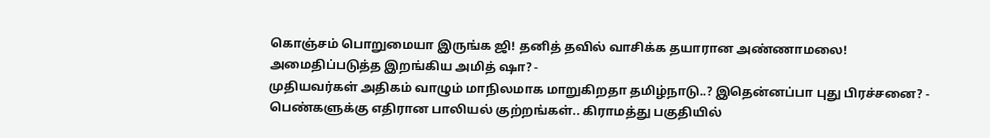கொஞ்சம் பொறுமையா இருங்க ஜி! தனித் தவில் வாசிக்க தயாரான அண்ணாமலை! அமைதிப்படுத்த இறங்கிய அமித் ஷா? -
முதியவர்கள் அதிகம் வாழும் மாநிலமாக மாறுகிறதா தமிழ்நாடு..? இதென்னப்பா புது பிரச்சனை? -
பெண்களுக்கு எதிரான பாலியல் குற்றங்கள்.. கிராமத்து பகுதியில்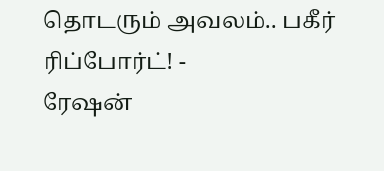தொடரும் அவலம்.. பகீர் ரிப்போர்ட்! -
ரேஷன்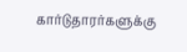கார்டுதாரர்களுக்கு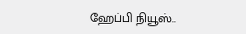ஹேப்பி நியூஸ்..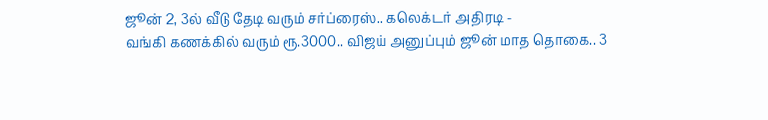ஜூன் 2, 3ல் வீடு தேடி வரும் சர்ப்ரைஸ்.. கலெக்டர் அதிரடி -
வங்கி கணக்கில் வரும் ரூ.3000.. விஜய் அனுப்பும் ஜூன் மாத தொகை.. 3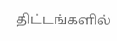திட்டங்களில்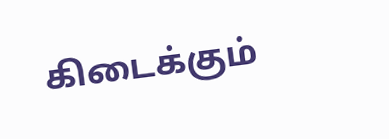கிடைக்கும்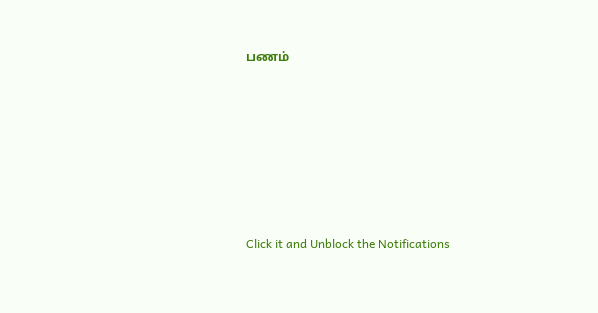பணம்












Click it and Unblock the Notifications